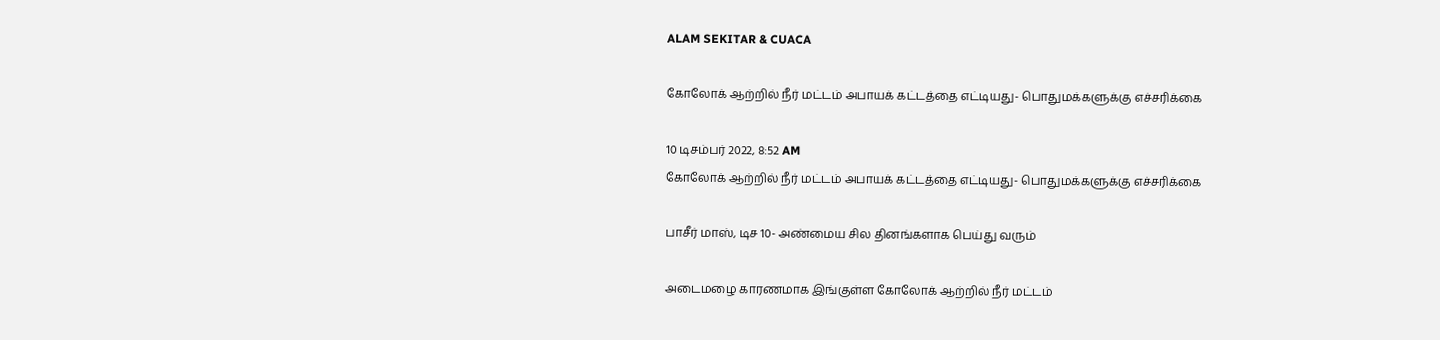ALAM SEKITAR & CUACA

கோலோக் ஆற்றில் நீர் மட்டம் அபாயக் கட்டத்தை எட்டியது- பொதுமக்களுக்கு எச்சரிக்கை

10 டிசம்பர் 2022, 8:52 AM
கோலோக் ஆற்றில் நீர் மட்டம் அபாயக் கட்டத்தை எட்டியது- பொதுமக்களுக்கு எச்சரிக்கை

பாசீர் மாஸ், டிச 10- அண்மைய சில தினங்களாக பெய்து வரும்

அடைமழை காரணமாக இங்குள்ள கோலோக் ஆற்றில் நீர் மட்டம்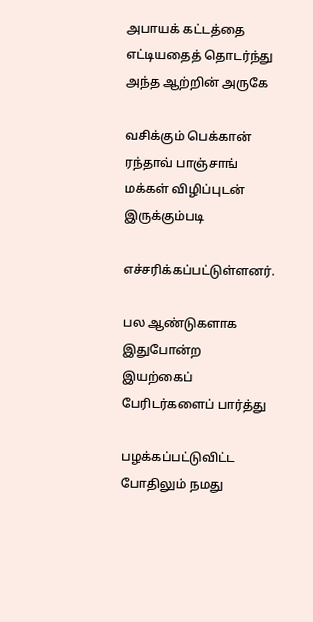அபாயக் கட்டத்தை எட்டியதைத் தொடர்ந்து அந்த ஆற்றின் அருகே

வசிக்கும் பெக்கான் ரந்தாவ் பாஞ்சாங் மக்கள் விழிப்புடன் இருக்கும்படி

எச்சரிக்கப்பட்டுள்ளனர்.

பல ஆண்டுகளாக இதுபோன்ற இயற்கைப் பேரிடர்களைப் பார்த்து

பழக்கப்பட்டுவிட்ட போதிலும் நமது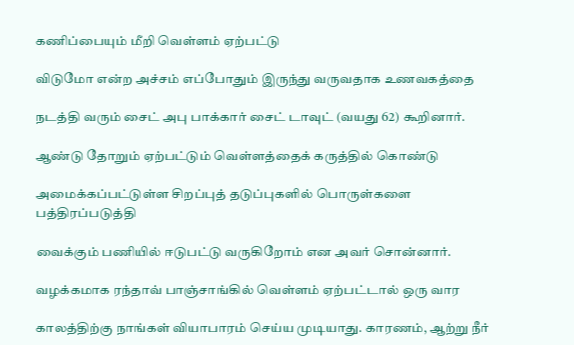கணிப்பையும் மீறி வெள்ளம் ஏற்பட்டு

விடுமோ என்ற அச்சம் எப்போதும் இருந்து வருவதாக உணவகத்தை

நடத்தி வரும் சைட் அபு பாக்கார் சைட் டாவுட் (வயது 62) கூறினார்.

ஆண்டு தோறும் ஏற்பட்டும் வெள்ளத்தைக் கருத்தில் கொண்டு

அமைக்கப்பட்டுள்ள சிறப்புத் தடுப்புகளில் பொருள்களை பத்திரப்படுத்தி

வைக்கும் பணியில் ஈடுபட்டு வருகிறோம் என அவர் சொன்னார்.

வழக்கமாக ரந்தாவ் பாஞ்சாங்கில் வெள்ளம் ஏற்பட்டால் ஒரு வார

காலத்திற்கு நாங்கள் வியாபாரம் செய்ய முடியாது. காரணம், ஆற்று நீர்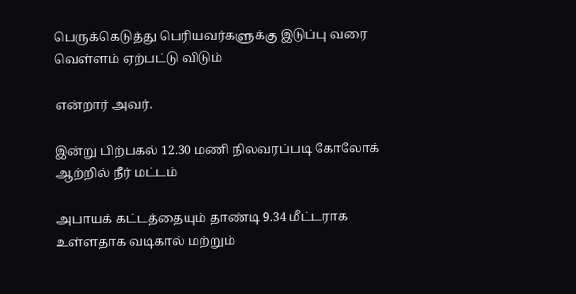பெருக்கெடுத்து பெரியவர்களுக்கு இடுப்பு வரை வெள்ளம் ஏற்பட்டு விடும்

என்றார் அவர்.

இன்று பிற்பகல் 12.30 மணி நிலவரப்படி கோலோக் ஆற்றில் நீர் மட்டம்

அபாயக் கட்டத்தையும் தாண்டி 9.34 மீட்டராக உள்ளதாக வடிகால் மற்றும்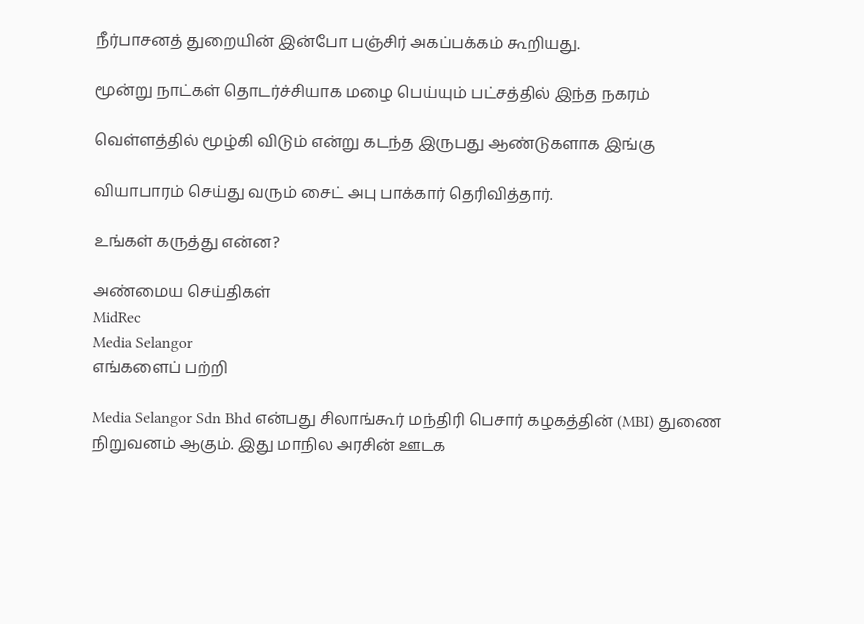நீர்பாசனத் துறையின் இன்போ பஞ்சிர் அகப்பக்கம் கூறியது.

மூன்று நாட்கள் தொடர்ச்சியாக மழை பெய்யும் பட்சத்தில் இந்த நகரம்

வெள்ளத்தில் மூழ்கி விடும் என்று கடந்த இருபது ஆண்டுகளாக இங்கு

வியாபாரம் செய்து வரும் சைட் அபு பாக்கார் தெரிவித்தார்.

உங்கள் கருத்து என்ன?

அண்மைய செய்திகள்
MidRec
Media Selangor
எங்களைப் பற்றி

Media Selangor Sdn Bhd என்பது சிலாங்கூர் மந்திரி பெசார் கழகத்தின் (MBI) துணை நிறுவனம் ஆகும். இது மாநில அரசின் ஊடக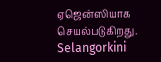ஏஜென்ஸியாக செயல்படுகிறது. Selangorkini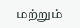மற்றும்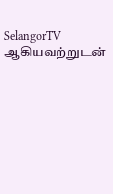SelangorTV ஆகியவற்றுடன்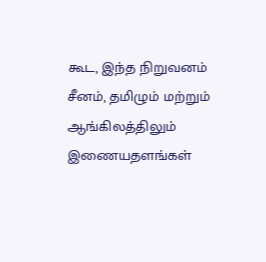கூட, இந்த நிறுவனம் சீனம், தமிழும் மற்றும் ஆங்கிலத்திலும் இணையதளங்கள்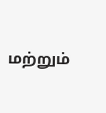மற்றும்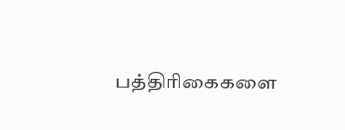பத்திரிகைகளை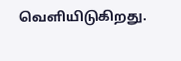வெளியிடுகிறது.